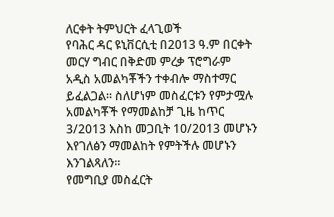ለርቀት ትምህርት ፈላጊወች
የባሕር ዳር ዩኒቨርሲቲ በ2013 ዓ.ም በርቀት መርሃ ግብር በቅድመ ምረቃ ፕሮግራም አዲስ አመልካቾችን ተቀብሎ ማስተማር ይፈልጋል፡፡ ስለሆነም መስፈርቱን የምታሟሉ አመልካቾች የማመልከቻ ጊዜ ከጥር 3/2013 እስከ መጋቢት 10/2013 መሆኑን እየገለፅን ማመልከት የምትችሉ መሆኑን እንገልጻለን፡፡
የመግቢያ መስፈርት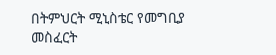በትምህርት ሚኒስቴር የመግቢያ መስፈርት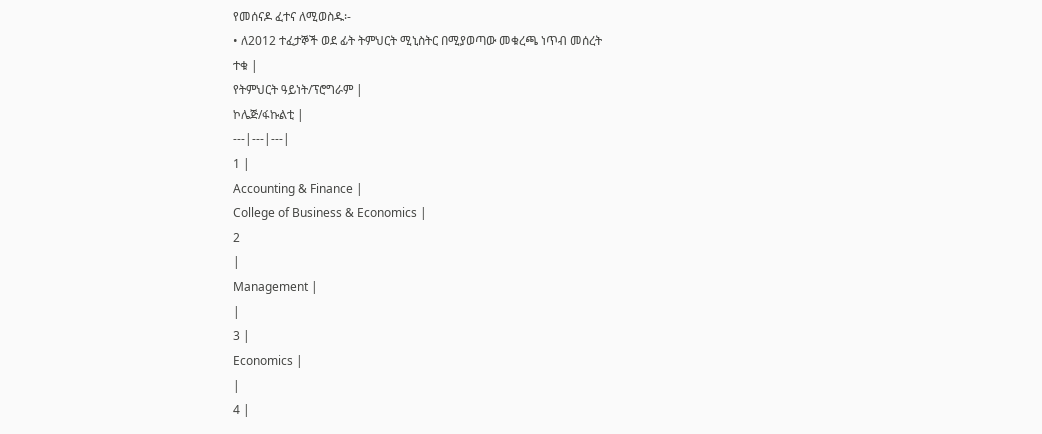የመሰናዶ ፈተና ለሚወስዱ፡-
• ለ2012 ተፈታኞች ወደ ፊት ትምህርት ሚኒስትር በሚያወጣው መቁረጫ ነጥብ መሰረት
ተቁ |
የትምህርት ዓይነት/ፕሮግራም |
ኮሌጅ/ፋኩልቲ |
---|---|---|
1 |
Accounting & Finance |
College of Business & Economics |
2
|
Management |
|
3 |
Economics |
|
4 |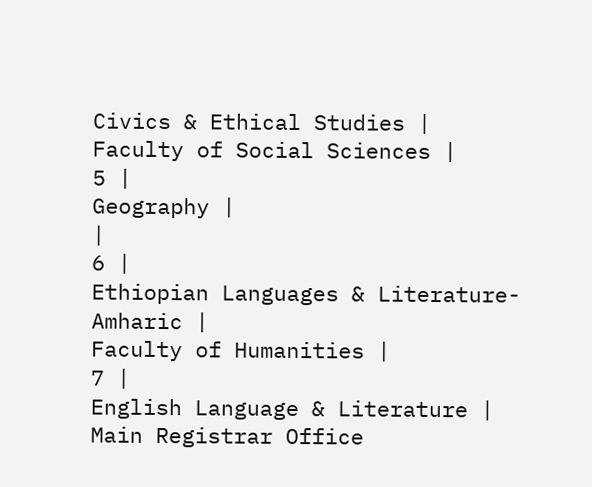Civics & Ethical Studies |
Faculty of Social Sciences |
5 |
Geography |
|
6 |
Ethiopian Languages & Literature-Amharic |
Faculty of Humanities |
7 |
English Language & Literature |
Main Registrar Office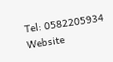Tel: 0582205934
Website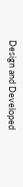Design and Developed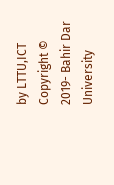by LTTU,ICT Copyright © 2019- Bahir Dar University